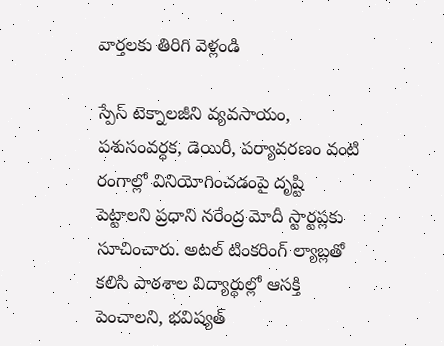వార్తలకు తిరిగి వెళ్లండి

స్పేస్ టెక్నాలజీని వ్యవసాయం, పశుసంవర్ధక, డెయిరీ, పర్యావరణం వంటి రంగాల్లో వినియోగించడంపై దృష్టి పెట్టాలని ప్రధాని నరేంద్ర మోదీ స్టార్టప్లకు సూచించారు. అటల్ టింకరింగ్ ల్యాబ్లతో కలిసి పాఠశాల విద్యార్థుల్లో ఆసక్తి పెంచాలని, భవిష్యత్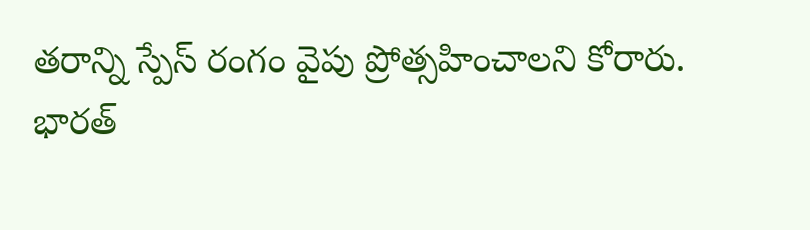తరాన్ని స్పేస్ రంగం వైపు ప్రోత్సహించాలని కోరారు.
భారత్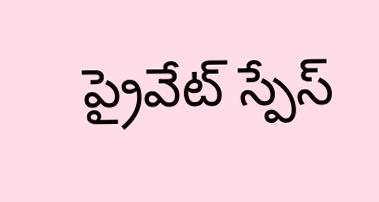ప్రైవేట్ స్పేస్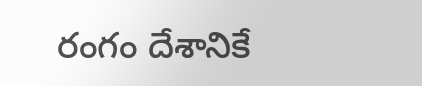రంగం దేశానికే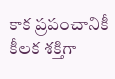కాక ప్రపంచానికీ కీలక శక్తిగా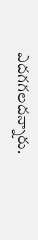ఎదగగలదన్నారు.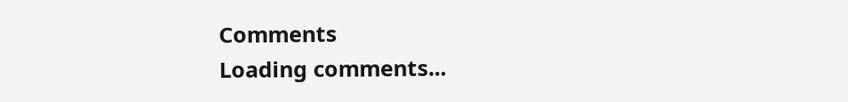Comments
Loading comments...